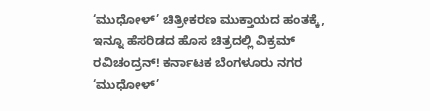‘ಮುಧೋಳ್’ ಚಿತ್ರೀಕರಣ ಮುಕ್ತಾಯದ ಹಂತಕ್ಕೆ, ಇನ್ನೂ ಹೆಸರಿಡದ ಹೊಸ ಚಿತ್ರದಲ್ಲಿ ವಿಕ್ರಮ್ ರವಿಚಂದ್ರನ್! ಕರ್ನಾಟಕ ಬೆಂಗಳೂರು ನಗರ ‘ಮುಧೋಳ್’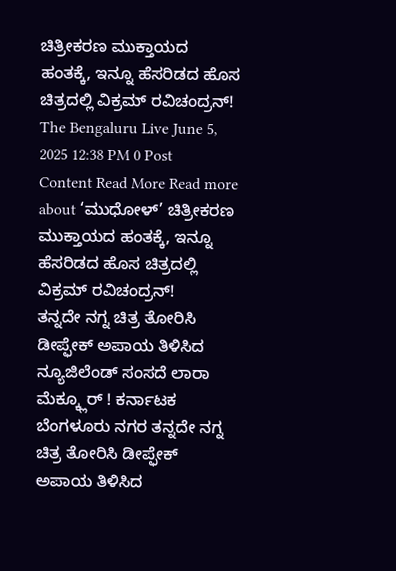ಚಿತ್ರೀಕರಣ ಮುಕ್ತಾಯದ ಹಂತಕ್ಕೆ, ಇನ್ನೂ ಹೆಸರಿಡದ ಹೊಸ ಚಿತ್ರದಲ್ಲಿ ವಿಕ್ರಮ್ ರವಿಚಂದ್ರನ್! The Bengaluru Live June 5, 2025 12:38 PM 0 Post Content Read More Read more about ‘ಮುಧೋಳ್’ ಚಿತ್ರೀಕರಣ ಮುಕ್ತಾಯದ ಹಂತಕ್ಕೆ, ಇನ್ನೂ ಹೆಸರಿಡದ ಹೊಸ ಚಿತ್ರದಲ್ಲಿ ವಿಕ್ರಮ್ ರವಿಚಂದ್ರನ್!
ತನ್ನದೇ ನಗ್ನ ಚಿತ್ರ ತೋರಿಸಿ ಡೀಪ್ಫೇಕ್ ಅಪಾಯ ತಿಳಿಸಿದ ನ್ಯೂಜಿಲೆಂಡ್ ಸಂಸದೆ ಲಾರಾ ಮೆಕ್ಕ್ಲೂರ್ ! ಕರ್ನಾಟಕ ಬೆಂಗಳೂರು ನಗರ ತನ್ನದೇ ನಗ್ನ ಚಿತ್ರ ತೋರಿಸಿ ಡೀಪ್ಫೇಕ್ ಅಪಾಯ ತಿಳಿಸಿದ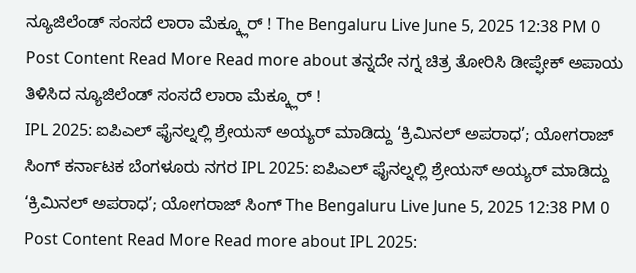ನ್ಯೂಜಿಲೆಂಡ್ ಸಂಸದೆ ಲಾರಾ ಮೆಕ್ಕ್ಲೂರ್ ! The Bengaluru Live June 5, 2025 12:38 PM 0 Post Content Read More Read more about ತನ್ನದೇ ನಗ್ನ ಚಿತ್ರ ತೋರಿಸಿ ಡೀಪ್ಫೇಕ್ ಅಪಾಯ ತಿಳಿಸಿದ ನ್ಯೂಜಿಲೆಂಡ್ ಸಂಸದೆ ಲಾರಾ ಮೆಕ್ಕ್ಲೂರ್ !
IPL 2025: ಐಪಿಎಲ್ ಫೈನಲ್ನಲ್ಲಿ ಶ್ರೇಯಸ್ ಅಯ್ಯರ್ ಮಾಡಿದ್ದು ‘ಕ್ರಿಮಿನಲ್ ಅಪರಾಧ’; ಯೋಗರಾಜ್ ಸಿಂಗ್ ಕರ್ನಾಟಕ ಬೆಂಗಳೂರು ನಗರ IPL 2025: ಐಪಿಎಲ್ ಫೈನಲ್ನಲ್ಲಿ ಶ್ರೇಯಸ್ ಅಯ್ಯರ್ ಮಾಡಿದ್ದು ‘ಕ್ರಿಮಿನಲ್ ಅಪರಾಧ’; ಯೋಗರಾಜ್ ಸಿಂಗ್ The Bengaluru Live June 5, 2025 12:38 PM 0 Post Content Read More Read more about IPL 2025: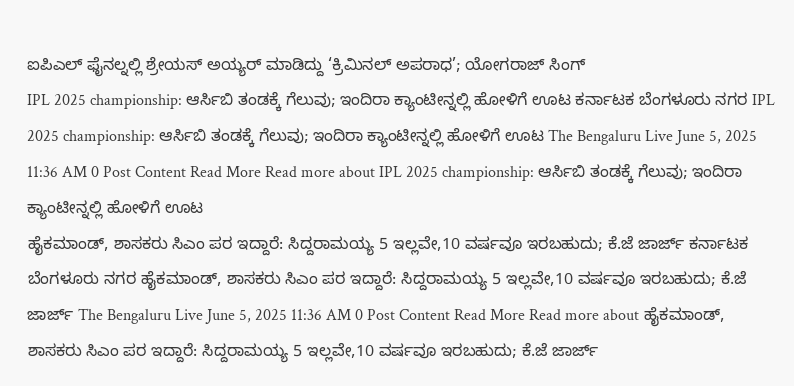ಐಪಿಎಲ್ ಫೈನಲ್ನಲ್ಲಿ ಶ್ರೇಯಸ್ ಅಯ್ಯರ್ ಮಾಡಿದ್ದು ‘ಕ್ರಿಮಿನಲ್ ಅಪರಾಧ’; ಯೋಗರಾಜ್ ಸಿಂಗ್
IPL 2025 championship: ಆರ್ಸಿಬಿ ತಂಡಕ್ಕೆ ಗೆಲುವು; ಇಂದಿರಾ ಕ್ಯಾಂಟೀನ್ನಲ್ಲಿ ಹೋಳಿಗೆ ಊಟ ಕರ್ನಾಟಕ ಬೆಂಗಳೂರು ನಗರ IPL 2025 championship: ಆರ್ಸಿಬಿ ತಂಡಕ್ಕೆ ಗೆಲುವು; ಇಂದಿರಾ ಕ್ಯಾಂಟೀನ್ನಲ್ಲಿ ಹೋಳಿಗೆ ಊಟ The Bengaluru Live June 5, 2025 11:36 AM 0 Post Content Read More Read more about IPL 2025 championship: ಆರ್ಸಿಬಿ ತಂಡಕ್ಕೆ ಗೆಲುವು; ಇಂದಿರಾ ಕ್ಯಾಂಟೀನ್ನಲ್ಲಿ ಹೋಳಿಗೆ ಊಟ
ಹೈಕಮಾಂಡ್, ಶಾಸಕರು ಸಿಎಂ ಪರ ಇದ್ದಾರೆ: ಸಿದ್ದರಾಮಯ್ಯ 5 ಇಲ್ಲವೇ,10 ವರ್ಷವೂ ಇರಬಹುದು; ಕೆ.ಜೆ ಜಾರ್ಜ್ ಕರ್ನಾಟಕ ಬೆಂಗಳೂರು ನಗರ ಹೈಕಮಾಂಡ್, ಶಾಸಕರು ಸಿಎಂ ಪರ ಇದ್ದಾರೆ: ಸಿದ್ದರಾಮಯ್ಯ 5 ಇಲ್ಲವೇ,10 ವರ್ಷವೂ ಇರಬಹುದು; ಕೆ.ಜೆ ಜಾರ್ಜ್ The Bengaluru Live June 5, 2025 11:36 AM 0 Post Content Read More Read more about ಹೈಕಮಾಂಡ್, ಶಾಸಕರು ಸಿಎಂ ಪರ ಇದ್ದಾರೆ: ಸಿದ್ದರಾಮಯ್ಯ 5 ಇಲ್ಲವೇ,10 ವರ್ಷವೂ ಇರಬಹುದು; ಕೆ.ಜೆ ಜಾರ್ಜ್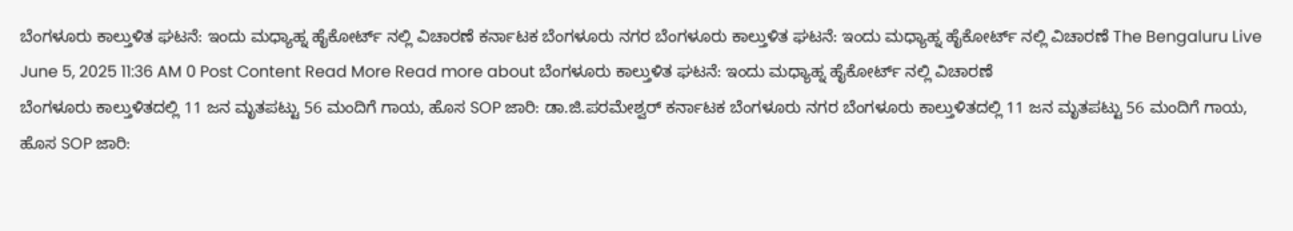ಬೆಂಗಳೂರು ಕಾಲ್ತುಳಿತ ಘಟನೆ: ಇಂದು ಮಧ್ಯಾಹ್ನ ಹೈಕೋರ್ಟ್ ನಲ್ಲಿ ವಿಚಾರಣೆ ಕರ್ನಾಟಕ ಬೆಂಗಳೂರು ನಗರ ಬೆಂಗಳೂರು ಕಾಲ್ತುಳಿತ ಘಟನೆ: ಇಂದು ಮಧ್ಯಾಹ್ನ ಹೈಕೋರ್ಟ್ ನಲ್ಲಿ ವಿಚಾರಣೆ The Bengaluru Live June 5, 2025 11:36 AM 0 Post Content Read More Read more about ಬೆಂಗಳೂರು ಕಾಲ್ತುಳಿತ ಘಟನೆ: ಇಂದು ಮಧ್ಯಾಹ್ನ ಹೈಕೋರ್ಟ್ ನಲ್ಲಿ ವಿಚಾರಣೆ
ಬೆಂಗಳೂರು ಕಾಲ್ತುಳಿತದಲ್ಲಿ 11 ಜನ ಮೃತಪಟ್ಟು 56 ಮಂದಿಗೆ ಗಾಯ, ಹೊಸ SOP ಜಾರಿ: ಡಾ.ಜಿ.ಪರಮೇಶ್ವರ್ ಕರ್ನಾಟಕ ಬೆಂಗಳೂರು ನಗರ ಬೆಂಗಳೂರು ಕಾಲ್ತುಳಿತದಲ್ಲಿ 11 ಜನ ಮೃತಪಟ್ಟು 56 ಮಂದಿಗೆ ಗಾಯ, ಹೊಸ SOP ಜಾರಿ: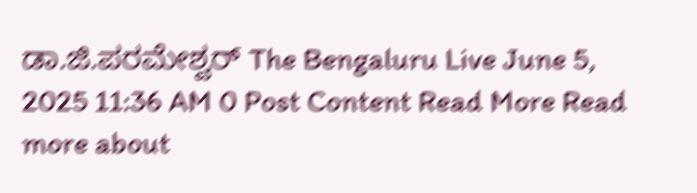ಡಾ.ಜಿ.ಪರಮೇಶ್ವರ್ The Bengaluru Live June 5, 2025 11:36 AM 0 Post Content Read More Read more about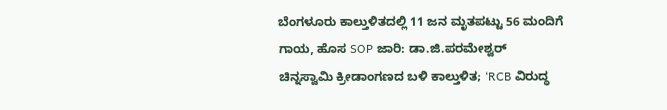ಬೆಂಗಳೂರು ಕಾಲ್ತುಳಿತದಲ್ಲಿ 11 ಜನ ಮೃತಪಟ್ಟು 56 ಮಂದಿಗೆ ಗಾಯ, ಹೊಸ SOP ಜಾರಿ: ಡಾ.ಜಿ.ಪರಮೇಶ್ವರ್
ಚಿನ್ನಸ್ವಾಮಿ ಕ್ರೀಡಾಂಗಣದ ಬಳಿ ಕಾಲ್ತುಳಿತ; ‘RCB ವಿರುದ್ಧ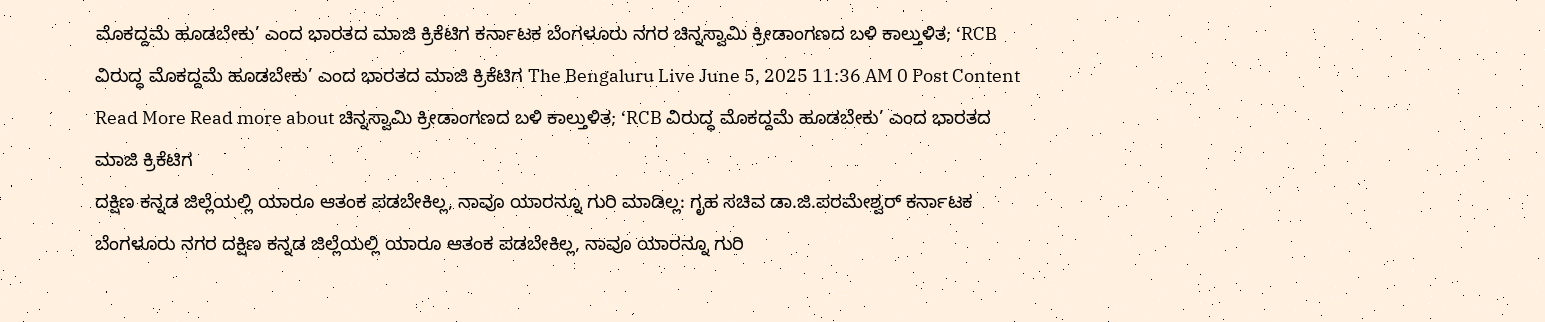ಮೊಕದ್ದಮೆ ಹೂಡಬೇಕು’ ಎಂದ ಭಾರತದ ಮಾಜಿ ಕ್ರಿಕೆಟಿಗ ಕರ್ನಾಟಕ ಬೆಂಗಳೂರು ನಗರ ಚಿನ್ನಸ್ವಾಮಿ ಕ್ರೀಡಾಂಗಣದ ಬಳಿ ಕಾಲ್ತುಳಿತ; ‘RCB ವಿರುದ್ಧ ಮೊಕದ್ದಮೆ ಹೂಡಬೇಕು’ ಎಂದ ಭಾರತದ ಮಾಜಿ ಕ್ರಿಕೆಟಿಗ The Bengaluru Live June 5, 2025 11:36 AM 0 Post Content Read More Read more about ಚಿನ್ನಸ್ವಾಮಿ ಕ್ರೀಡಾಂಗಣದ ಬಳಿ ಕಾಲ್ತುಳಿತ; ‘RCB ವಿರುದ್ಧ ಮೊಕದ್ದಮೆ ಹೂಡಬೇಕು’ ಎಂದ ಭಾರತದ ಮಾಜಿ ಕ್ರಿಕೆಟಿಗ
ದಕ್ಷಿಣ ಕನ್ನಡ ಜಿಲ್ಲೆಯಲ್ಲಿ ಯಾರೂ ಆತಂಕ ಪಡಬೇಕಿಲ್ಲ, ನಾವೂ ಯಾರನ್ನೂ ಗುರಿ ಮಾಡಿಲ್ಲ: ಗೃಹ ಸಚಿವ ಡಾ.ಜಿ.ಪರಮೇಶ್ವರ್ ಕರ್ನಾಟಕ ಬೆಂಗಳೂರು ನಗರ ದಕ್ಷಿಣ ಕನ್ನಡ ಜಿಲ್ಲೆಯಲ್ಲಿ ಯಾರೂ ಆತಂಕ ಪಡಬೇಕಿಲ್ಲ, ನಾವೂ ಯಾರನ್ನೂ ಗುರಿ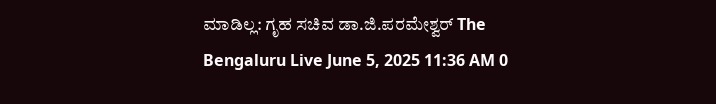ಮಾಡಿಲ್ಲ: ಗೃಹ ಸಚಿವ ಡಾ.ಜಿ.ಪರಮೇಶ್ವರ್ The Bengaluru Live June 5, 2025 11:36 AM 0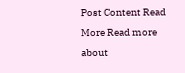Post Content Read More Read more about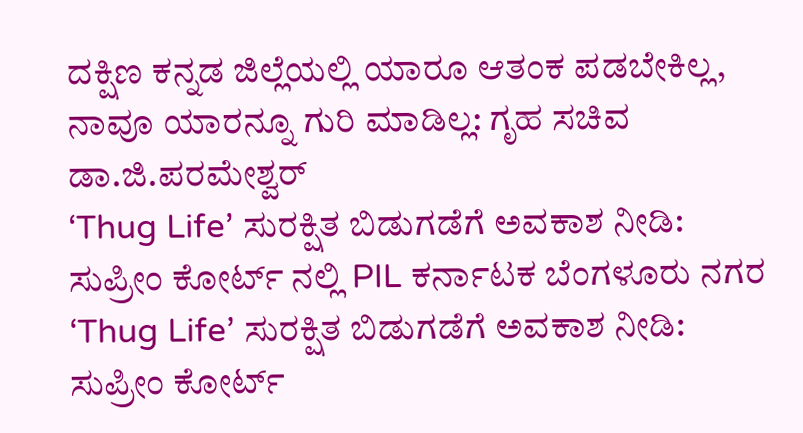ದಕ್ಷಿಣ ಕನ್ನಡ ಜಿಲ್ಲೆಯಲ್ಲಿ ಯಾರೂ ಆತಂಕ ಪಡಬೇಕಿಲ್ಲ, ನಾವೂ ಯಾರನ್ನೂ ಗುರಿ ಮಾಡಿಲ್ಲ: ಗೃಹ ಸಚಿವ ಡಾ.ಜಿ.ಪರಮೇಶ್ವರ್
‘Thug Life’ ಸುರಕ್ಷಿತ ಬಿಡುಗಡೆಗೆ ಅವಕಾಶ ನೀಡಿ: ಸುಪ್ರೀಂ ಕೋರ್ಟ್ ನಲ್ಲಿ PIL ಕರ್ನಾಟಕ ಬೆಂಗಳೂರು ನಗರ ‘Thug Life’ ಸುರಕ್ಷಿತ ಬಿಡುಗಡೆಗೆ ಅವಕಾಶ ನೀಡಿ: ಸುಪ್ರೀಂ ಕೋರ್ಟ್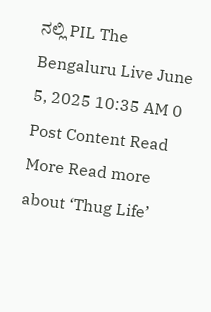ನಲ್ಲಿ PIL The Bengaluru Live June 5, 2025 10:35 AM 0 Post Content Read More Read more about ‘Thug Life’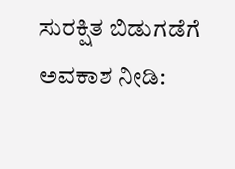ಸುರಕ್ಷಿತ ಬಿಡುಗಡೆಗೆ ಅವಕಾಶ ನೀಡಿ: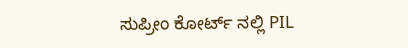ಸುಪ್ರೀಂ ಕೋರ್ಟ್ ನಲ್ಲಿ PIL